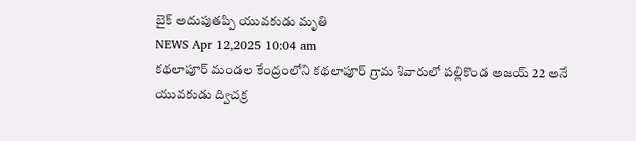బైక్ అదుపుతప్పి యువకుడు మృతి
NEWS Apr 12,2025 10:04 am
కథలాపూర్ మండల కేంద్రంలోని కథలాపూర్ గ్రామ శివారులో పల్లికొండ అజయ్ 22 అనే యువకుడు ద్విచక్ర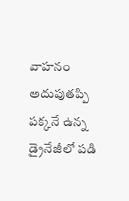వాహనం అదుపుతప్పి పక్కనే ఉన్న డ్రైనేజీలో పడి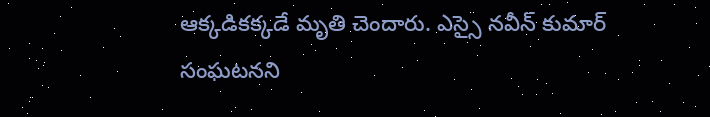ఆక్కడికక్కడే మృతి చెందారు. ఎస్సై నవీన్ కుమార్ సంఘటనని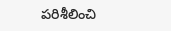పరిశీలించి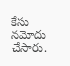కేసు నమోదు చేసారు.